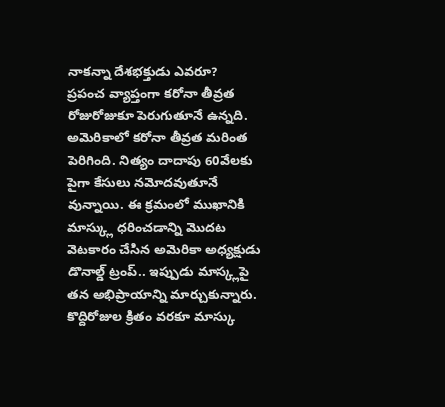నాకన్నా దేశభక్తుడు ఎవరూ?
ప్రపంచ వ్యాప్తంగా కరోనా తీవ్రత రోజురోజుకూ పెరుగుతూనే ఉన్నది. అమెరికాలో కరోనా తీవ్రత మరింత పెరిగింది. నిత్యం దాదాపు 60వేలకు పైగా కేసులు నమోదవుతూనే వున్నాయి. ఈ క్రమంలో ముఖానికి మాస్క్లు ధరించడాన్ని మొదట వెటకారం చేసిన అమెరికా అధ్యక్షుడు డొనాల్డ్ ట్రంప్.. ఇప్పుడు మాస్క్లపై తన అభిప్రాయాన్ని మార్చుకున్నారు. కొద్దిరోజుల క్రితం వరకూ మాస్కు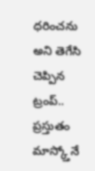ధరించను అని తెగేసి చెప్పిన ట్రంప్.. ప్రస్తుతం మాస్క్తోనే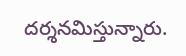దర్శనమిస్తున్నారు.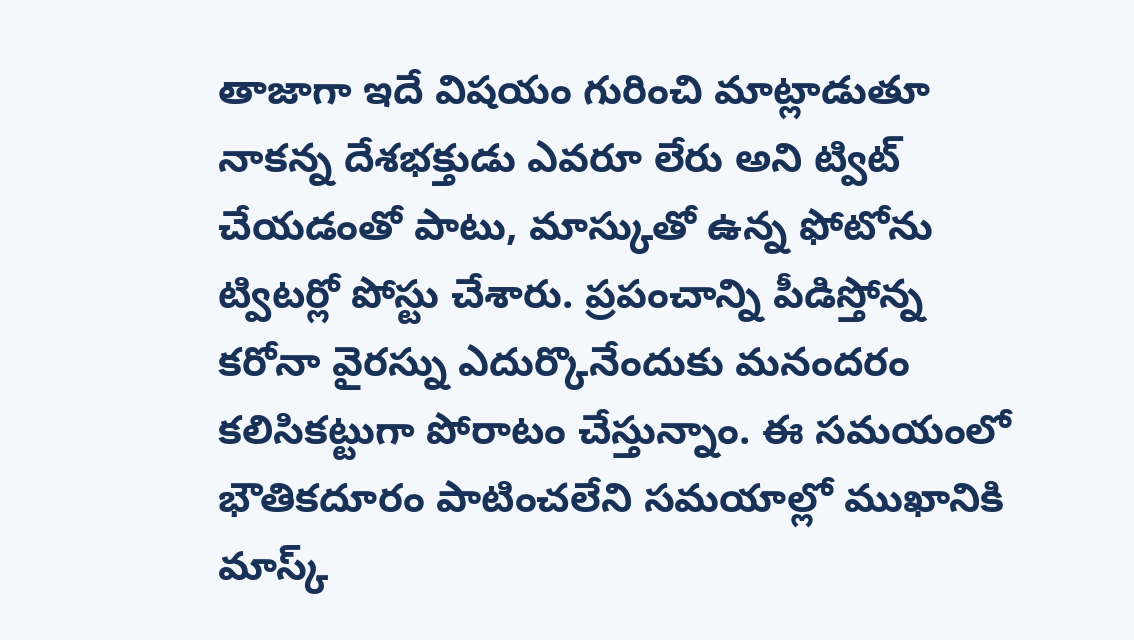తాజాగా ఇదే విషయం గురించి మాట్లాడుతూ నాకన్న దేశభక్తుడు ఎవరూ లేరు అని ట్విట్ చేయడంతో పాటు, మాస్కుతో ఉన్న ఫోటోను ట్విటర్లో పోస్టు చేశారు. ప్రపంచాన్ని పీడిస్తోన్న కరోనా వైరస్ను ఎదుర్కొనేందుకు మనందరం కలిసికట్టుగా పోరాటం చేస్తున్నాం. ఈ సమయంలో భౌతికదూరం పాటించలేని సమయాల్లో ముఖానికి మాస్క్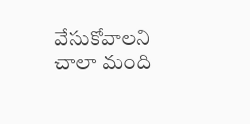వేసుకోవాలని చాలా మంది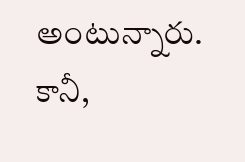అంటున్నారు. కానీ,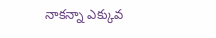నాకన్నా ఎక్కువ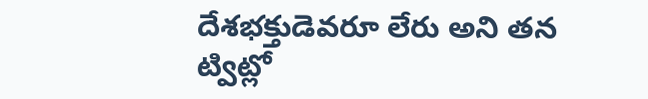దేశభక్తుడెవరూ లేరు అని తన ట్విట్లో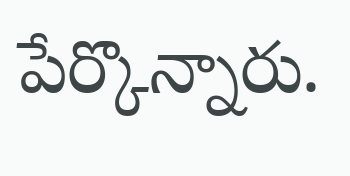పేర్కొన్నారు.